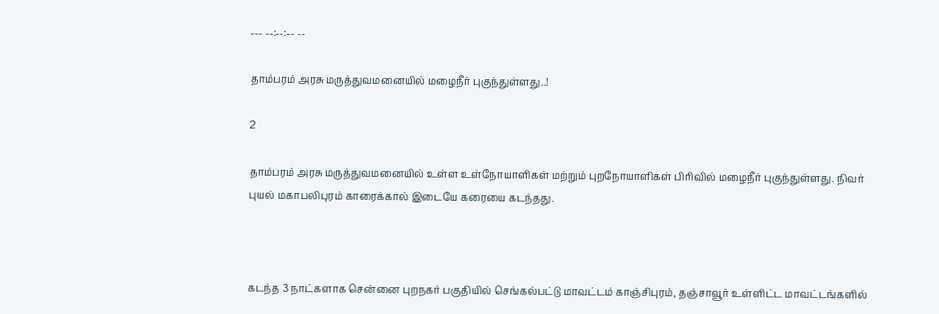--- --:--:-- --

தாம்பரம் அரசு மருத்துவமனையில் மழைநீர் புகுந்துள்ளது..!

2

தாம்பரம் அரசு மருத்துவமனையில் உள்ள உள்நோயாளிகள் மற்றும் புறநோயாளிகள் பிரிவில் மழைநீர் புகுந்துள்ளது. நிவர் புயல் மகாபலிபுரம் காரைக்கால் இடையே கரையை கடந்தது.



கடந்த 3 நாட்களாக சென்னை புறநகர் பகுதியில் செங்கல்பட்டு மாவட்டம் காஞ்சிபுரம், தஞ்சாவூர் உள்ளிட்ட மாவட்டங்களில்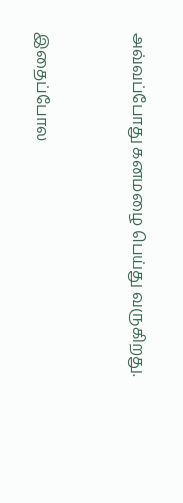அவ்வப்போது கனமழை பெய்து வருகிறது.



இதைப்போல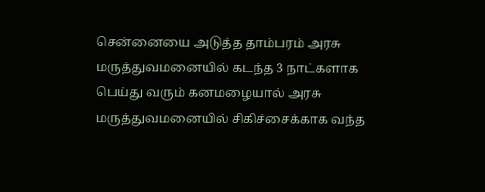சென்னையை அடுத்த தாம்பரம் அரசு மருத்துவமனையில் கடந்த 3 நாட்களாக பெய்து வரும் கனமழையால் அரசு மருத்துவமனையில் சிகிச்சைக்காக வந்த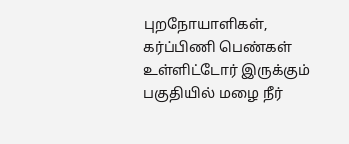புறநோயாளிகள், கர்ப்பிணி பெண்கள் உள்ளிட்டோர் இருக்கும் பகுதியில் மழை நீர்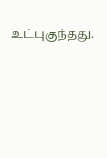உட்புகுந்தது.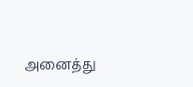அனைத்து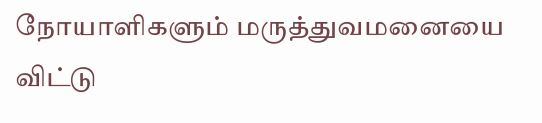நோயாளிகளும் மருத்துவமனையை விட்டு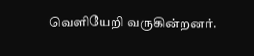வெளியேறி வருகின்றனர்.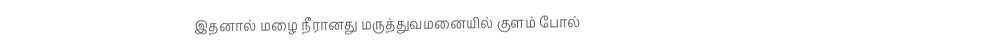இதனால் மழை நீரானது மருத்துவமனையில் குளம் போல்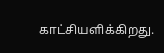காட்சியளிக்கிறது.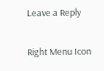Leave a Reply

Right Menu Icon